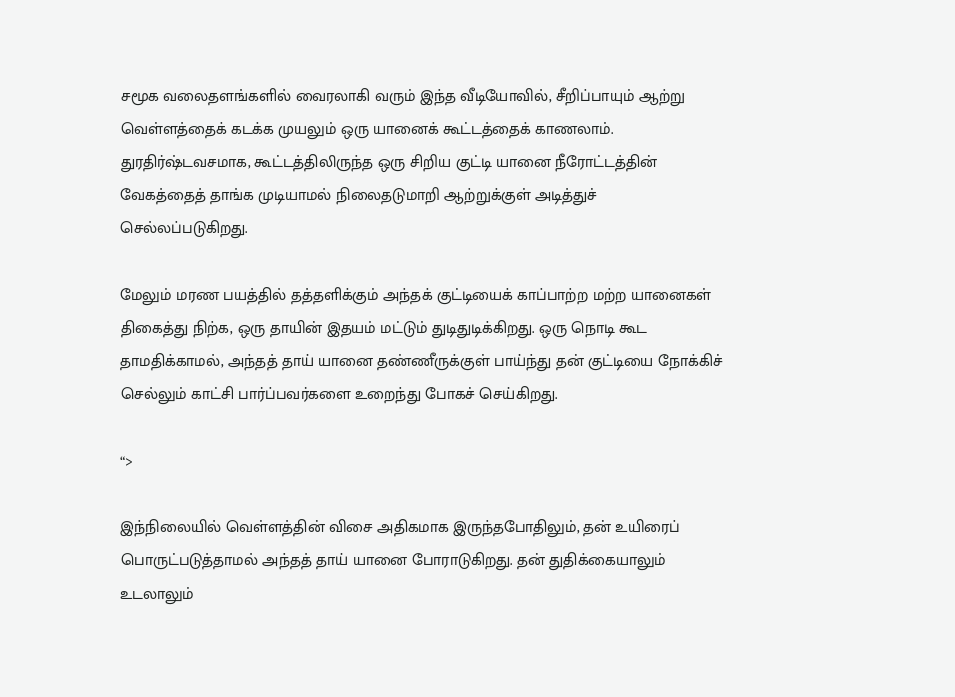சமூக வலைதளங்களில் வைரலாகி வரும் இந்த வீடியோவில், சீறிப்பாயும் ஆற்று வெள்ளத்தைக் கடக்க முயலும் ஒரு யானைக் கூட்டத்தைக் காணலாம். துரதிர்ஷ்டவசமாக, கூட்டத்திலிருந்த ஒரு சிறிய குட்டி யானை நீரோட்டத்தின் வேகத்தைத் தாங்க முடியாமல் நிலைதடுமாறி ஆற்றுக்குள் அடித்துச் செல்லப்படுகிறது.

மேலும் மரண பயத்தில் தத்தளிக்கும் அந்தக் குட்டியைக் காப்பாற்ற மற்ற யானைகள் திகைத்து நிற்க, ஒரு தாயின் இதயம் மட்டும் துடிதுடிக்கிறது. ஒரு நொடி கூட தாமதிக்காமல், அந்தத் தாய் யானை தண்ணீருக்குள் பாய்ந்து தன் குட்டியை நோக்கிச் செல்லும் காட்சி பார்ப்பவர்களை உறைந்து போகச் செய்கிறது.

“>

இந்நிலையில் வெள்ளத்தின் விசை அதிகமாக இருந்தபோதிலும், தன் உயிரைப் பொருட்படுத்தாமல் அந்தத் தாய் யானை போராடுகிறது. தன் துதிக்கையாலும் உடலாலும்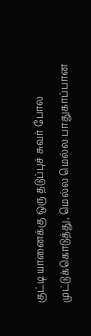குட்டி யானைக்கு ஒரு தடுப்புச் சுவர் போல முட்டுக்கொடுத்து, மெல்ல மெல்ல பாதுகாப்பான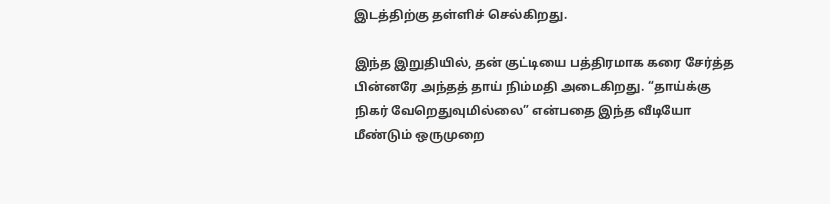இடத்திற்கு தள்ளிச் செல்கிறது.

இந்த இறுதியில், தன் குட்டியை பத்திரமாக கரை சேர்த்த பின்னரே அந்தத் தாய் நிம்மதி அடைகிறது. “தாய்க்கு நிகர் வேறெதுவுமில்லை” என்பதை இந்த வீடியோ மீண்டும் ஒருமுறை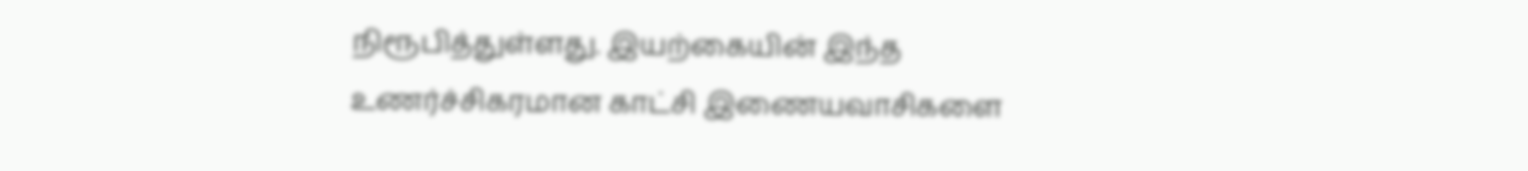நிரூபித்துள்ளது. இயற்கையின் இந்த உணர்ச்சிகரமான காட்சி இணையவாசிகளை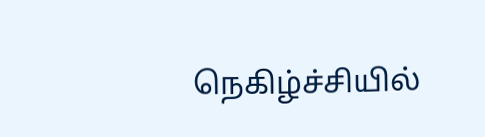நெகிழ்ச்சியில்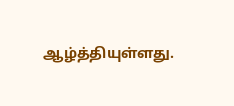ஆழ்த்தியுள்ளது.